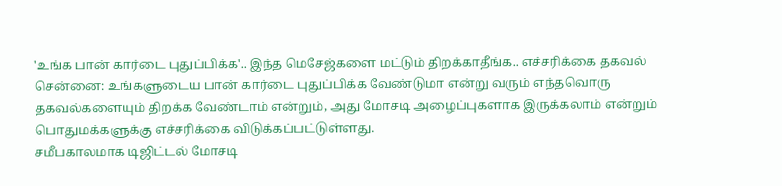'உங்க பான் கார்டை புதுப்பிக்க'.. இந்த மெசேஜ்களை மட்டும் திறக்காதீங்க.. எச்சரிக்கை தகவல்
சென்னை: உங்களுடைய பான் கார்டை புதுப்பிக்க வேண்டுமா என்று வரும் எந்தவொரு தகவல்களையும் திறக்க வேண்டாம் என்றும், அது மோசடி அழைப்புகளாக இருக்கலாம் என்றும் பொதுமக்களுக்கு எச்சரிக்கை விடுக்கப்பட்டுள்ளது.
சமீபகாலமாக டிஜிட்டல் மோசடி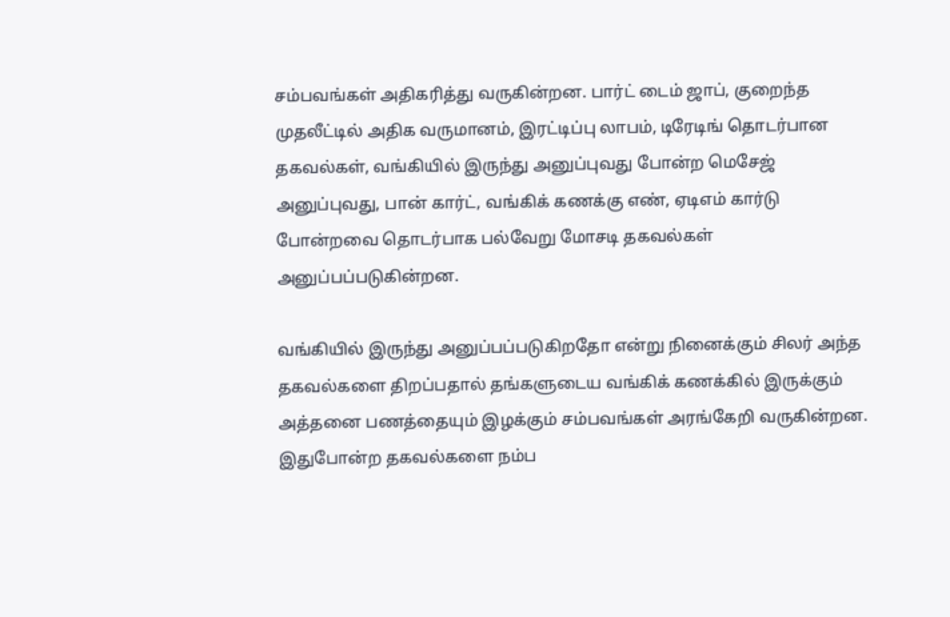சம்பவங்கள் அதிகரித்து வருகின்றன. பார்ட் டைம் ஜாப், குறைந்த முதலீட்டில் அதிக வருமானம், இரட்டிப்பு லாபம், டிரேடிங் தொடர்பான தகவல்கள், வங்கியில் இருந்து அனுப்புவது போன்ற மெசேஜ் அனுப்புவது, பான் கார்ட், வங்கிக் கணக்கு எண், ஏடிஎம் கார்டு போன்றவை தொடர்பாக பல்வேறு மோசடி தகவல்கள் அனுப்பப்படுகின்றன.

வங்கியில் இருந்து அனுப்பப்படுகிறதோ என்று நினைக்கும் சிலர் அந்த தகவல்களை திறப்பதால் தங்களுடைய வங்கிக் கணக்கில் இருக்கும் அத்தனை பணத்தையும் இழக்கும் சம்பவங்கள் அரங்கேறி வருகின்றன. இதுபோன்ற தகவல்களை நம்ப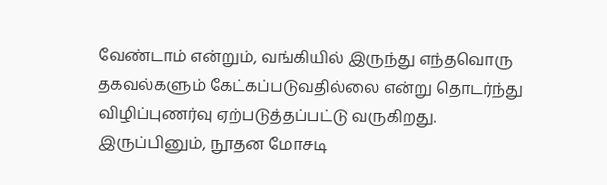வேண்டாம் என்றும், வங்கியில் இருந்து எந்தவொரு தகவல்களும் கேட்கப்படுவதில்லை என்று தொடர்ந்து விழிப்புணர்வு ஏற்படுத்தப்பட்டு வருகிறது.
இருப்பினும், நூதன மோசடி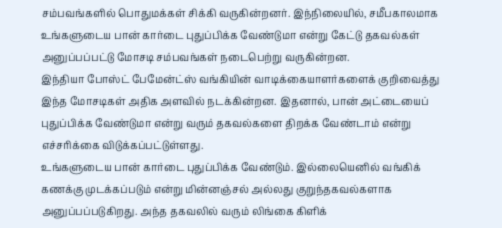சம்பவங்களில் பொதுமக்கள் சிக்கி வருகின்றனர். இந்நிலையில், சமீபகாலமாக உங்களுடைய பான் கார்டை புதுப்பிக்க வேண்டுமா என்று கேட்டு தகவல்கள் அனுப்பப்பட்டு மோசடி சம்பவங்கள் நடைபெற்று வருகின்றன.
இந்தியா போஸ்ட் பேமேன்ட்ஸ் வங்கியின் வாடிக்கையாளர்களைக் குறிவைத்து இந்த மோசடிகள் அதிக அளவில் நடக்கின்றன. இதனால், பான் அட்டையைப் புதுப்பிக்க வேண்டுமா என்று வரும் தகவல்களை திறக்க வேண்டாம் என்று எச்சரிக்கை விடுக்கப்பட்டுள்ளது.
உங்களுடைய பான் கார்டை புதுப்பிக்க வேண்டும். இல்லையெனில் வங்கிக் கணக்கு முடக்கப்படும் என்று மின்னஞ்சல் அல்லது குறுந்தகவல்களாக அனுப்பப்படுகிறது. அந்த தகவலில் வரும் லிங்கை கிளிக்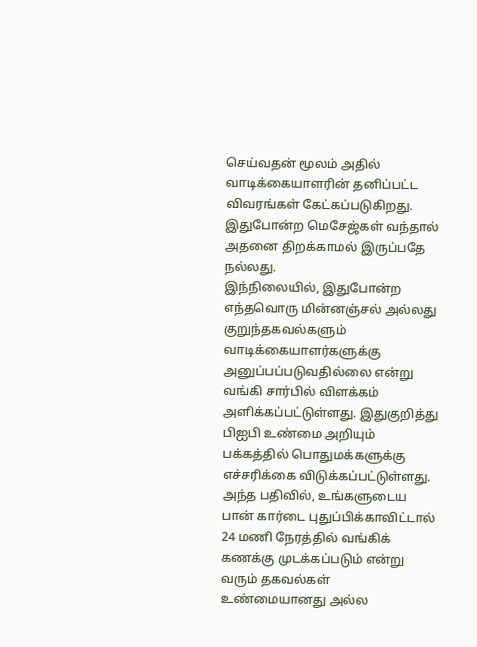செய்வதன் மூலம் அதில் வாடிக்கையாளரின் தனிப்பட்ட விவரங்கள் கேட்கப்படுகிறது. இதுபோன்ற மெசேஜ்கள் வந்தால் அதனை திறக்காமல் இருப்பதே நல்லது.
இந்நிலையில், இதுபோன்ற எந்தவொரு மின்னஞ்சல் அல்லது குறுந்தகவல்களும் வாடிக்கையாளர்களுக்கு அனுப்பப்படுவதில்லை என்று வங்கி சார்பில் விளக்கம் அளிக்கப்பட்டுள்ளது. இதுகுறித்து பிஐபி உண்மை அறியும் பக்கத்தில் பொதுமக்களுக்கு எச்சரிக்கை விடுக்கப்பட்டுள்ளது.
அந்த பதிவில், உங்களுடைய பான் கார்டை புதுப்பிக்காவிட்டால் 24 மணி நேரத்தில் வங்கிக் கணக்கு முடக்கப்படும் என்று வரும் தகவல்கள் உண்மையானது அல்ல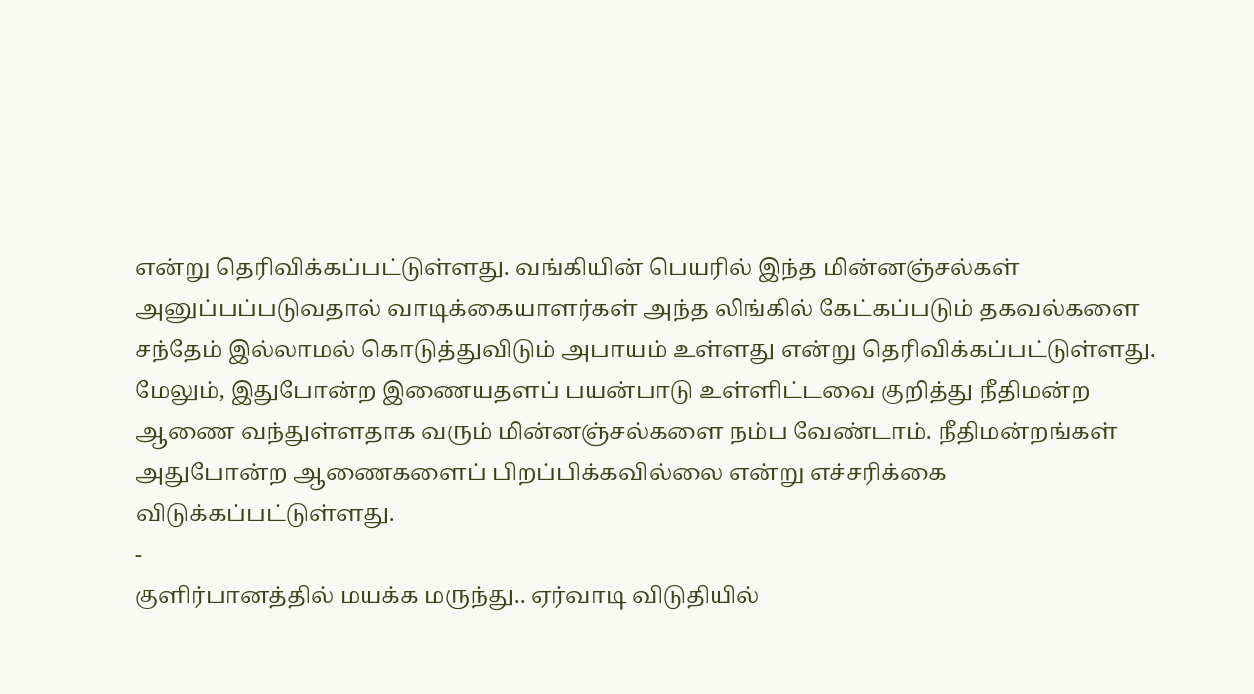என்று தெரிவிக்கப்பட்டுள்ளது. வங்கியின் பெயரில் இந்த மின்னஞ்சல்கள் அனுப்பப்படுவதால் வாடிக்கையாளர்கள் அந்த லிங்கில் கேட்கப்படும் தகவல்களை சந்தேம் இல்லாமல் கொடுத்துவிடும் அபாயம் உள்ளது என்று தெரிவிக்கப்பட்டுள்ளது.
மேலும், இதுபோன்ற இணையதளப் பயன்பாடு உள்ளிட்டவை குறித்து நீதிமன்ற ஆணை வந்துள்ளதாக வரும் மின்னஞ்சல்களை நம்ப வேண்டாம். நீதிமன்றங்கள் அதுபோன்ற ஆணைகளைப் பிறப்பிக்கவில்லை என்று எச்சரிக்கை விடுக்கப்பட்டுள்ளது.
-
குளிர்பானத்தில் மயக்க மருந்து.. ஏர்வாடி விடுதியில்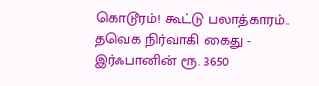கொடூரம்! கூட்டு பலாத்காரம்.. தவெக நிர்வாகி கைது -
இர்ஃபானின் ரூ. 3650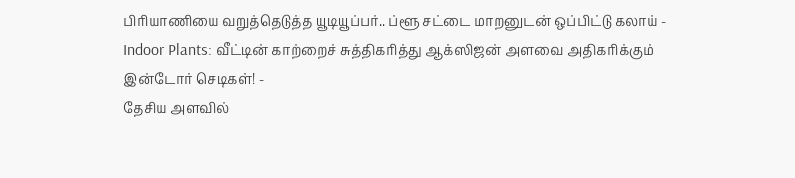பிரியாணியை வறுத்தெடுத்த யூடியூப்பர்.. ப்ளூ சட்டை மாறனுடன் ஒப்பிட்டு கலாய் -
Indoor Plants: வீட்டின் காற்றைச் சுத்திகரித்து ஆக்ஸிஜன் அளவை அதிகரிக்கும் இன்டோர் செடிகள்! -
தேசிய அளவில்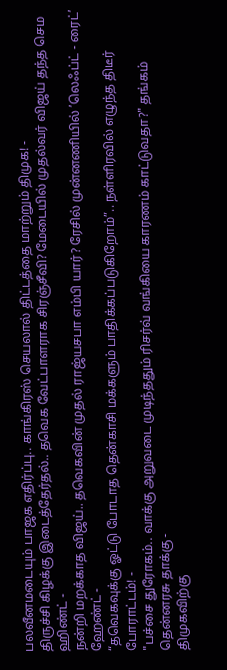பலவீனமடையும் பாஜக எதிர்ப்பு.. காங்கிரஸ் செயலால் திட்டத்தை மாற்றும் திமுக! -
திருச்சி கிழக்கு இடைத்தேர்தல்.. தவெக வேட்பாளராக சிரஞ்சீவி? மேடையில் முதல்வர் விஜய் தந்த செம ஹிண்ட் -
நன்றி மறக்காத விஜய்.. தவெகவின் முதல் ராஜ்யசபா எம்பி யார்? ரேசில் முன்னணியில் ’லெஃப்ட் - ரைட்’ ஹேண்ட் -
“தவெகவுக்கு ஓட்டு போடாத தென்காசி மக்களும் பாதிக்கப்படுகிறோம்”.. நள்ளிரவில் எழுந்த திடீர் போராட்டம்! -
"பச்சை துரோகம்.. வாக்கு அறுவடை முடிந்ததும் ரிசர்வ் வங்கியை காரணம் காட்டுவதா?" தங்கம் தென்னரசு தாக்கு -
திமுகவிற்கு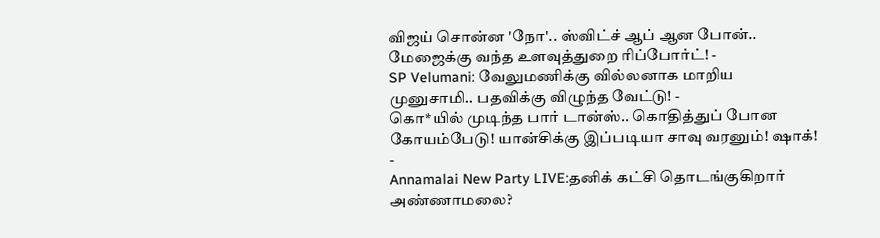விஜய் சொன்ன 'நோ'.. ஸ்விட்ச் ஆப் ஆன போன்.. மேஜைக்கு வந்த உளவுத்துறை ரிப்போர்ட்! -
SP Velumani: வேலுமணிக்கு வில்லனாக மாறிய முனுசாமி.. பதவிக்கு விழுந்த வேட்டு! -
கொ*யில் முடிந்த பார் டான்ஸ்.. கொதித்துப் போன கோயம்பேடு! யான்சிக்கு இப்படியா சாவு வரனும்! ஷாக்! -
Annamalai New Party LIVE:தனிக் கட்சி தொடங்குகிறார் அண்ணாமலை?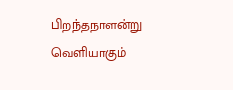பிறந்தநாளன்று வெளியாகும்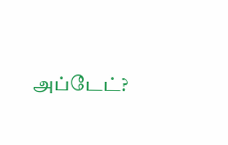அப்டேட்?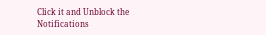Click it and Unblock the Notifications